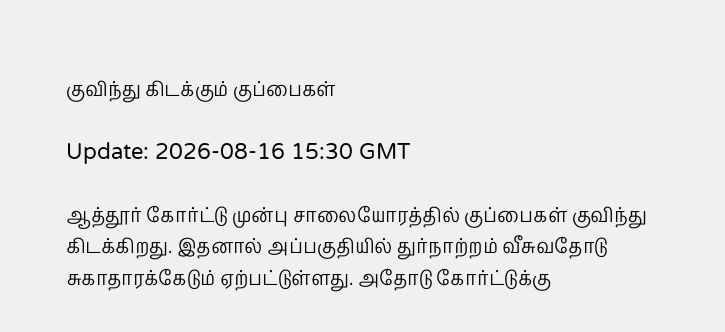குவிந்து கிடக்கும் குப்பைகள்

Update: 2026-08-16 15:30 GMT

ஆத்தூர் கோர்ட்டு முன்பு சாலையோரத்தில் குப்பைகள் குவிந்து கிடக்கிறது. இதனால் அப்பகுதியில் துர்நாற்றம் வீசுவதோடு சுகாதாரக்கேடும் ஏற்பட்டுள்ளது. அதோடு கோர்ட்டுக்கு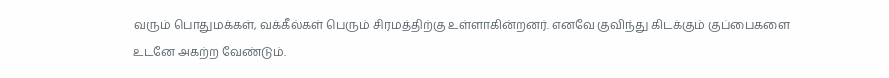வரும் பொதுமக்கள், வக்கீல்கள் பெரும் சிரமத்திற்கு உள்ளாகின்றனர். எனவே குவிந்து கிடக்கும் குப்பைகளை உடனே அகற்ற வேண்டும்.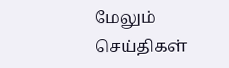மேலும் செய்திகள்